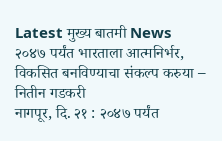Latest मुख्य बातमी News
२०४७ पर्यंत भारताला आत्मनिर्भर, विकसित बनविण्याचा संकल्प करुया – नितीन गडकरी
नागपूर, दि. २१ : २०४७ पर्यंत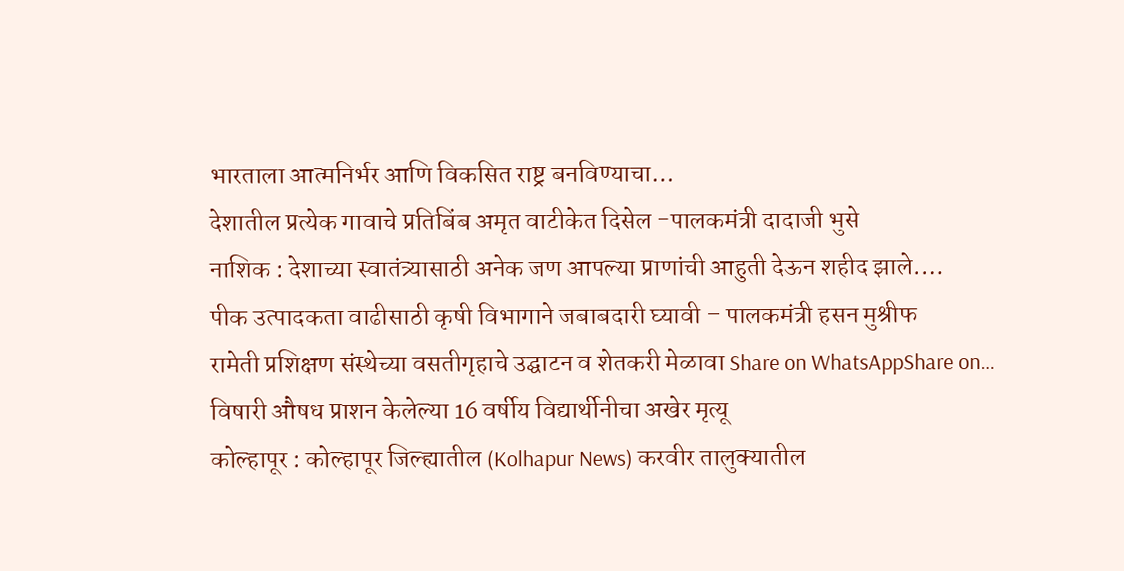भारताला आत्मनिर्भर आणि विकसित राष्ट्र बनविण्याचा…
देशातील प्रत्येक गावाचे प्रतिबिंब अमृत वाटीकेत दिसेल -पालकमंत्री दादाजी भुसे
नाशिक : देशाच्या स्वातंत्र्यासाठी अनेक जण आपल्या प्राणांची आहुती देऊन शहीद झाले.…
पीक उत्पादकता वाढीसाठी कृषी विभागाने जबाबदारी घ्यावी – पालकमंत्री हसन मुश्रीफ
रामेती प्रशिक्षण संस्थेच्या वसतीगृहाचे उद्घाटन व शेतकरी मेळावा Share on WhatsAppShare on…
विषारी औषध प्राशन केलेल्या 16 वर्षीय विद्यार्थीनीचा अखेर मृत्यू
कोल्हापूर : कोल्हापूर जिल्ह्यातील (Kolhapur News) करवीर तालुक्यातील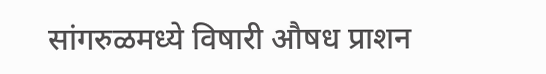सांगरुळमध्ये विषारी औषध प्राशन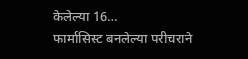केलेल्या 16…
फार्मासिस्ट बनलेल्या परीचराने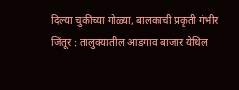दिल्या चुकीच्या गोळ्या, बालकाची प्रकृती गंभीर
जिंतूर : तालुक्यातील आडगाव बाजार येथिल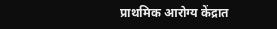प्राथमिक आरोग्य केंद्रात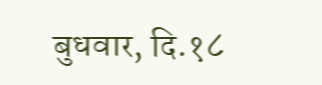बुधवार, दि.१८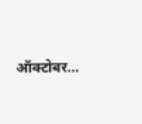ऑक्टोबर…